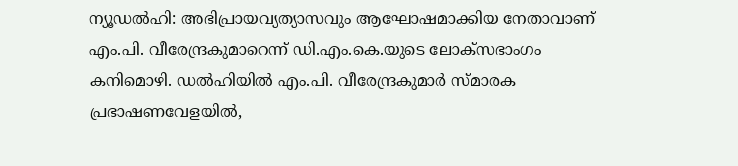ന്യൂഡല്‍ഹി: അഭിപ്രായവ്യത്യാസവും ആഘോഷമാക്കിയ നേതാവാണ് എം.പി. വീരേന്ദ്രകുമാറെന്ന് ഡി.എം.കെ.യുടെ ലോക്‌സഭാംഗം കനിമൊഴി. ഡല്‍ഹിയില്‍ എം.പി. വീരേന്ദ്രകുമാര്‍ സ്മാരക പ്രഭാഷണവേളയില്‍,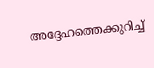അദ്ദേഹത്തെക്കുറിച്ച്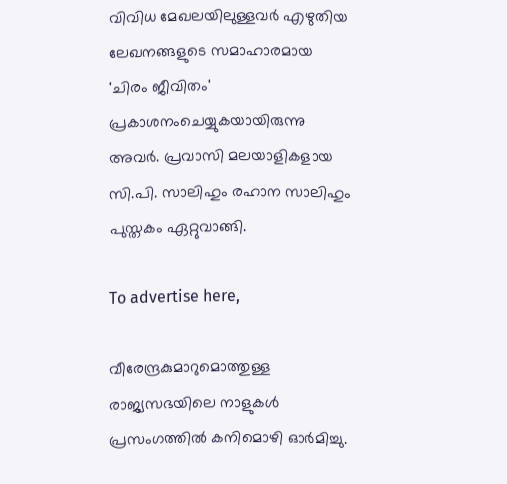വിവിധ മേഖലയിലുള്ളവര്‍ എഴുതിയ ലേഖനങ്ങളുടെ സമാഹാരമായ 'ചിരം ജീവിതം' പ്രകാശനംചെയ്യുകയായിരുന്നു അവര്‍. പ്രവാസി മലയാളികളായ സി.പി. സാലിഹും രഹാന സാലിഹും പുസ്തകം ഏറ്റുവാങ്ങി.

To advertise here,

വീരേന്ദ്രകുമാറുമൊത്തുള്ള രാജ്യസഭയിലെ നാളുകള്‍ പ്രസംഗത്തില്‍ കനിമൊഴി ഓര്‍മിച്ചു.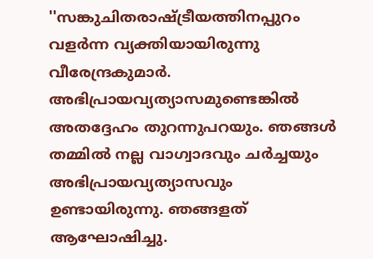''സങ്കുചിതരാഷ്ട്രീയത്തിനപ്പുറം വളര്‍ന്ന വ്യക്തിയായിരുന്നു വീരേന്ദ്രകുമാര്‍. അഭിപ്രായവ്യത്യാസമുണ്ടെങ്കില്‍ അതദ്ദേഹം തുറന്നുപറയും. ഞങ്ങള്‍ തമ്മില്‍ നല്ല വാഗ്വാദവും ചര്‍ച്ചയും അഭിപ്രായവ്യത്യാസവും ഉണ്ടായിരുന്നു. ഞങ്ങളത് ആഘോഷിച്ചു.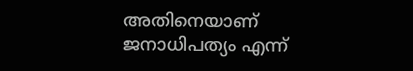അതിനെയാണ് ജനാധിപത്യം എന്ന്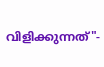വിളിക്കുന്നത്"-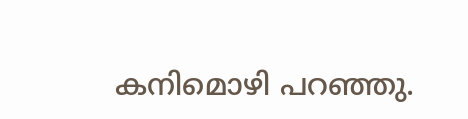കനിമൊഴി പറഞ്ഞു.